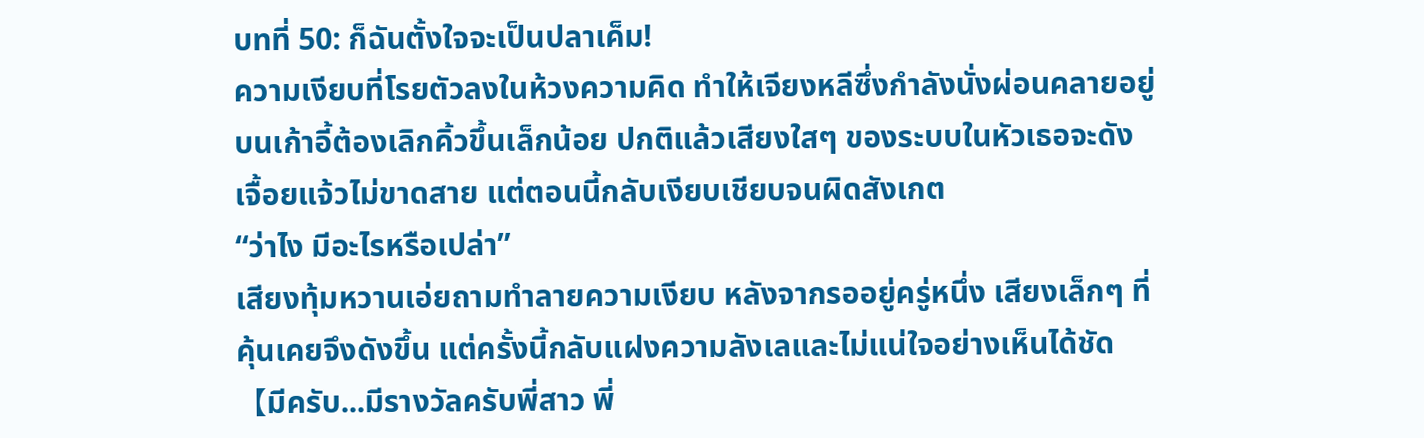บทที่ 50: ก็ฉันตั้งใจจะเป็นปลาเค็ม!
ความเงียบที่โรยตัวลงในห้วงความคิด ทำให้เจียงหลีซึ่งกำลังนั่งผ่อนคลายอยู่บนเก้าอี้ต้องเลิกคิ้วขึ้นเล็กน้อย ปกติแล้วเสียงใสๆ ของระบบในหัวเธอจะดังเจื้อยแจ้วไม่ขาดสาย แต่ตอนนี้กลับเงียบเชียบจนผิดสังเกต
“ว่าไง มีอะไรหรือเปล่า”
เสียงทุ้มหวานเอ่ยถามทำลายความเงียบ หลังจากรออยู่ครู่หนึ่ง เสียงเล็กๆ ที่คุ้นเคยจึงดังขึ้น แต่ครั้งนี้กลับแฝงความลังเลและไม่แน่ใจอย่างเห็นได้ชัด
【มีครับ...มีรางวัลครับพี่สาว พี่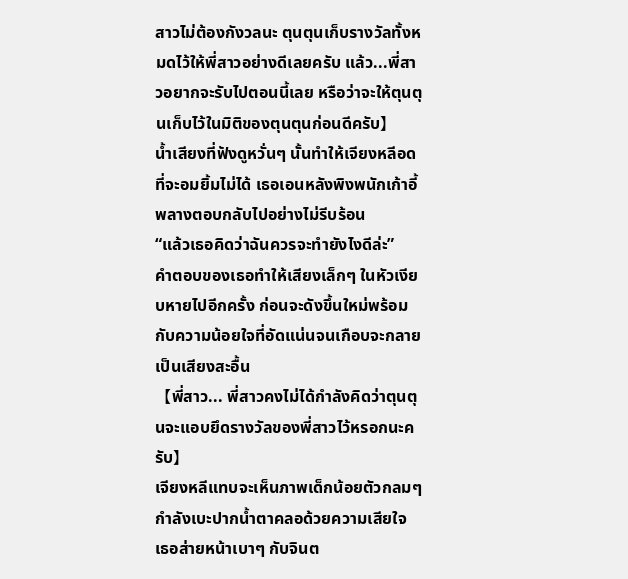สาวไม่ต้องกังวลนะ ตุนตุนเก็บรางวัลทั้งหมดไว้ให้พี่สาวอย่างดีเลยครับ แล้ว...พี่สาวอยากจะรับไปตอนนี้เลย หรือว่าจะให้ตุนตุนเก็บไว้ในมิติของตุนตุนก่อนดีครับ】
น้ำเสียงที่ฟังดูหวั่นๆ นั้นทำให้เจียงหลีอดที่จะอมยิ้มไม่ได้ เธอเอนหลังพิงพนักเก้าอี้พลางตอบกลับไปอย่างไม่รีบร้อน
“แล้วเธอคิดว่าฉันควรจะทำยังไงดีล่ะ”
คำตอบของเธอทำให้เสียงเล็กๆ ในหัวเงียบหายไปอีกครั้ง ก่อนจะดังขึ้นใหม่พร้อมกับความน้อยใจที่อัดแน่นจนเกือบจะกลายเป็นเสียงสะอื้น
【พี่สาว... พี่สาวคงไม่ได้กำลังคิดว่าตุนตุนจะแอบยึดรางวัลของพี่สาวไว้หรอกนะครับ】
เจียงหลีแทบจะเห็นภาพเด็กน้อยตัวกลมๆ กำลังเบะปากน้ำตาคลอด้วยความเสียใจ เธอส่ายหน้าเบาๆ กับจินต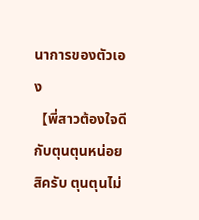นาการของตัวเอง
【พี่สาวต้องใจดีกับตุนตุนหน่อยสิครับ ตุนตุนไม่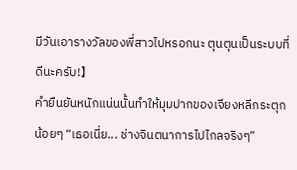มีวันเอารางวัลของพี่สาวไปหรอกนะ ตุนตุนเป็นระบบที่ดีนะครับ!】
คำยืนยันหนักแน่นนั้นทำให้มุมปากของเจียงหลีกระตุกน้อยๆ “เธอเนี่ย... ช่างจินตนาการไปไกลจริงๆ”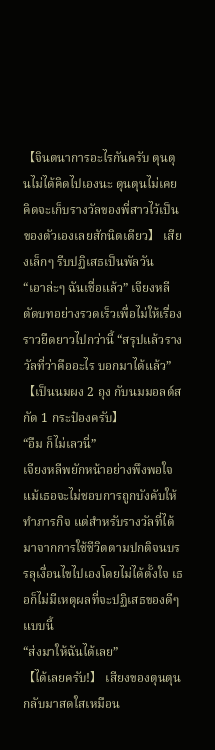【จินตนาการอะไรกันครับ ตุนตุนไม่ได้คิดไปเองนะ ตุนตุนไม่เคยคิดจะเก็บรางวัลของพี่สาวไว้เป็นของตัวเองเลยสักนิดเดียว】 เสียงเล็กๆ รีบปฏิเสธเป็นพัลวัน
“เอาล่ะๆ ฉันเชื่อแล้ว” เจียงหลีตัดบทอย่างรวดเร็วเพื่อไม่ให้เรื่องราวยืดยาวไปกว่านี้ “สรุปแล้วรางวัลที่ว่าคืออะไร บอกมาได้แล้ว”
【เป็นนมผง 2 ถุง กับนมมอลต์สกัด 1 กระป๋องครับ】
“อืม ก็ไม่เลวนี่”
เจียงหลีพยักหน้าอย่างพึงพอใจ แม้เธอจะไม่ชอบการถูกบังคับให้ทำภารกิจ แต่สำหรับรางวัลที่ได้มาจากการใช้ชีวิตตามปกติจนบรรลุเงื่อนไขไปเองโดยไม่ได้ตั้งใจ เธอก็ไม่มีเหตุผลที่จะปฏิเสธของดีๆ แบบนี้
“ส่งมาให้ฉันได้เลย”
【ได้เลยครับ!】 เสียงของตุนตุนกลับมาสดใสเหมือน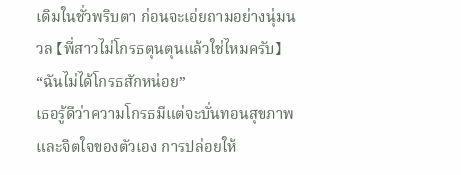เดิมในชั่วพริบตา ก่อนจะเอ่ยถามอย่างนุ่มนวล 【พี่สาวไม่โกรธตุนตุนแล้วใช่ไหมครับ】
“ฉันไม่ได้โกรธสักหน่อย”
เธอรู้ดีว่าความโกรธมีแต่จะบั่นทอนสุขภาพและจิตใจของตัวเอง การปล่อยให้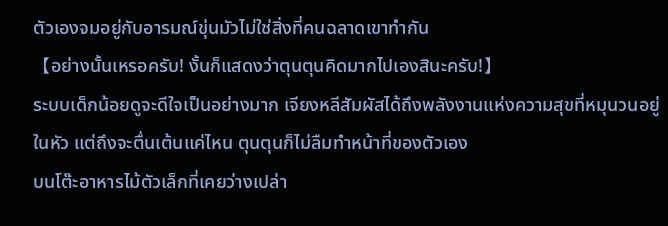ตัวเองจมอยู่กับอารมณ์ขุ่นมัวไม่ใช่สิ่งที่คนฉลาดเขาทำกัน
【อย่างนั้นเหรอครับ! งั้นก็แสดงว่าตุนตุนคิดมากไปเองสินะครับ!】
ระบบเด็กน้อยดูจะดีใจเป็นอย่างมาก เจียงหลีสัมผัสได้ถึงพลังงานแห่งความสุขที่หมุนวนอยู่ในหัว แต่ถึงจะตื่นเต้นแค่ไหน ตุนตุนก็ไม่ลืมทำหน้าที่ของตัวเอง
บนโต๊ะอาหารไม้ตัวเล็กที่เคยว่างเปล่า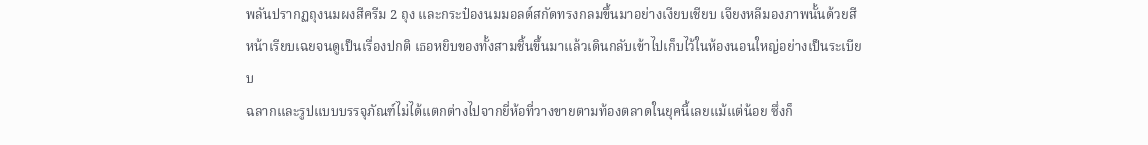พลันปรากฏถุงนมผงสีครีม 2 ถุง และกระป๋องนมมอลต์สกัดทรงกลมขึ้นมาอย่างเงียบเชียบ เจียงหลีมองภาพนั้นด้วยสีหน้าเรียบเฉยจนดูเป็นเรื่องปกติ เธอหยิบของทั้งสามชิ้นขึ้นมาแล้วเดินกลับเข้าไปเก็บไว้ในห้องนอนใหญ่อย่างเป็นระเบียบ
ฉลากและรูปแบบบรรจุภัณฑ์ไม่ได้แตกต่างไปจากยี่ห้อที่วางขายตามท้องตลาดในยุคนี้เลยแม้แต่น้อย ซึ่งก็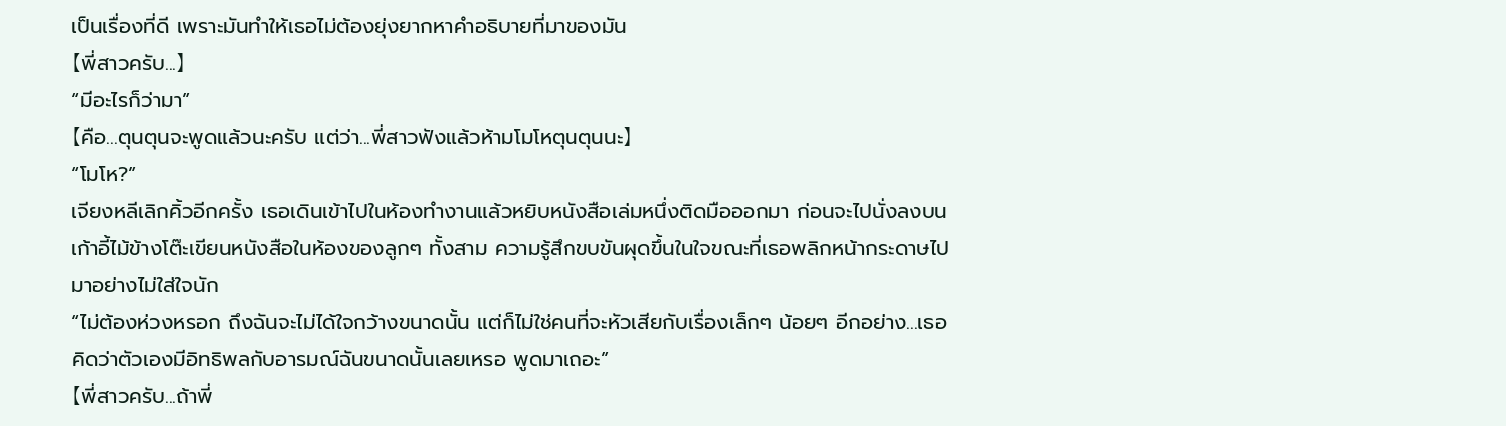เป็นเรื่องที่ดี เพราะมันทำให้เธอไม่ต้องยุ่งยากหาคำอธิบายที่มาของมัน
【พี่สาวครับ...】
“มีอะไรก็ว่ามา”
【คือ...ตุนตุนจะพูดแล้วนะครับ แต่ว่า...พี่สาวฟังแล้วห้ามโมโหตุนตุนนะ】
“โมโห?”
เจียงหลีเลิกคิ้วอีกครั้ง เธอเดินเข้าไปในห้องทำงานแล้วหยิบหนังสือเล่มหนึ่งติดมือออกมา ก่อนจะไปนั่งลงบนเก้าอี้ไม้ข้างโต๊ะเขียนหนังสือในห้องของลูกๆ ทั้งสาม ความรู้สึกขบขันผุดขึ้นในใจขณะที่เธอพลิกหน้ากระดาษไปมาอย่างไม่ใส่ใจนัก
“ไม่ต้องห่วงหรอก ถึงฉันจะไม่ได้ใจกว้างขนาดนั้น แต่ก็ไม่ใช่คนที่จะหัวเสียกับเรื่องเล็กๆ น้อยๆ อีกอย่าง...เธอคิดว่าตัวเองมีอิทธิพลกับอารมณ์ฉันขนาดนั้นเลยเหรอ พูดมาเถอะ”
【พี่สาวครับ...ถ้าพี่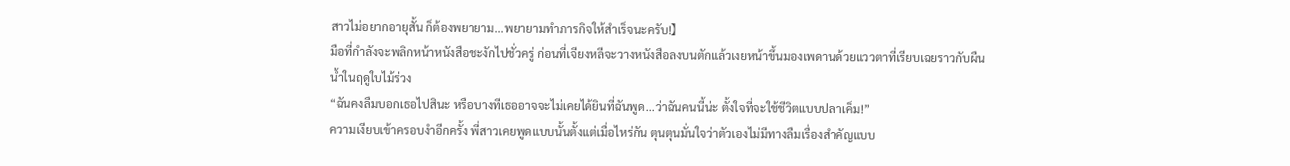สาวไม่อยากอายุสั้น ก็ต้องพยายาม...พยายามทำภารกิจให้สำเร็จนะครับ!】
มือที่กำลังจะพลิกหน้าหนังสือชะงักไปชั่วครู่ ก่อนที่เจียงหลีจะวางหนังสือลงบนตักแล้วเงยหน้าขึ้นมองเพดานด้วยแววตาที่เรียบเฉยราวกับผืนน้ำในฤดูใบไม้ร่วง
“ฉันคงลืมบอกเธอไปสินะ หรือบางทีเธออาจจะไม่เคยได้ยินที่ฉันพูด...ว่าฉันคนนี้น่ะ ตั้งใจที่จะใช้ชีวิตแบบปลาเค็ม!”
ความเงียบเข้าครอบงำอีกครั้ง พี่สาวเคยพูดแบบนั้นตั้งแต่เมื่อไหร่กัน ตุนตุนมั่นใจว่าตัวเองไม่มีทางลืมเรื่องสำคัญแบบ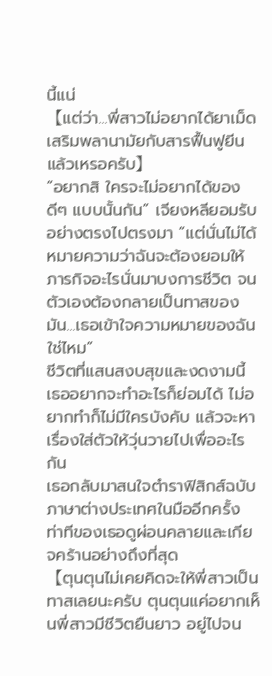นี้แน่
【แต่ว่า...พี่สาวไม่อยากได้ยาเม็ดเสริมพลานามัยกับสารฟื้นฟูยีนแล้วเหรอครับ】
“อยากสิ ใครจะไม่อยากได้ของดีๆ แบบนั้นกัน” เจียงหลียอมรับอย่างตรงไปตรงมา “แต่นั่นไม่ได้หมายความว่าฉันจะต้องยอมให้ภารกิจอะไรนั่นมาบงการชีวิต จนตัวเองต้องกลายเป็นทาสของมัน...เธอเข้าใจความหมายของฉันใช่ไหม”
ชีวิตที่แสนสงบสุขและงดงามนี้ เธออยากจะทำอะไรก็ย่อมได้ ไม่อยากทำก็ไม่มีใครบังคับ แล้วจะหาเรื่องใส่ตัวให้วุ่นวายไปเพื่ออะไรกัน
เธอกลับมาสนใจตำราฟิสิกส์ฉบับภาษาต่างประเทศในมืออีกครั้ง ท่าทีของเธอดูผ่อนคลายและเกียจคร้านอย่างถึงที่สุด
【ตุนตุนไม่เคยคิดจะให้พี่สาวเป็นทาสเลยนะครับ ตุนตุนแค่อยากเห็นพี่สาวมีชีวิตยืนยาว อยู่ไปจน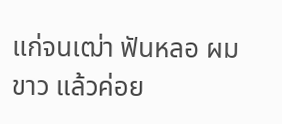แก่จนเฒ่า ฟันหลอ ผมขาว แล้วค่อย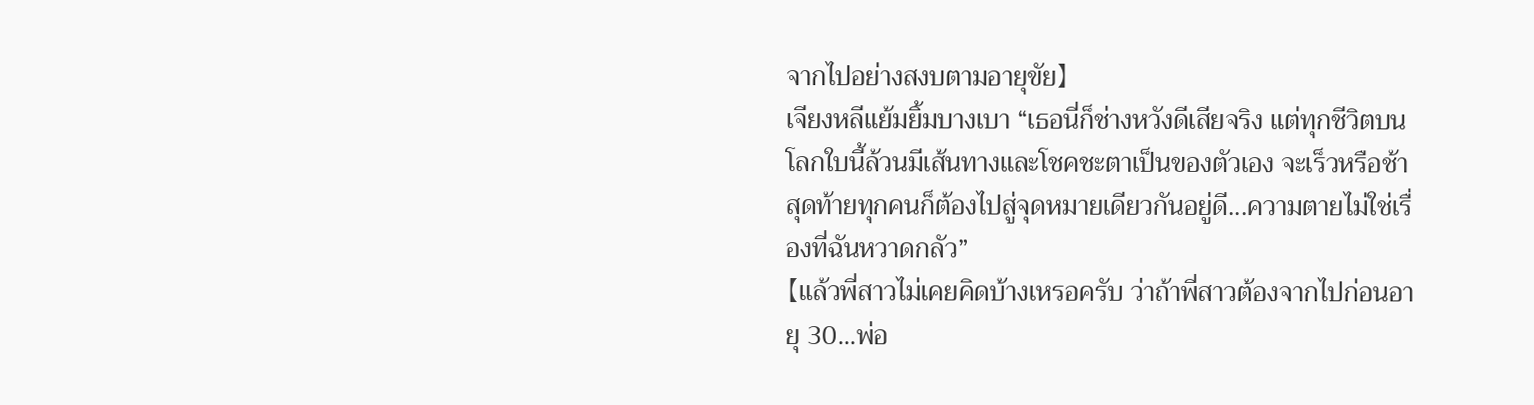จากไปอย่างสงบตามอายุขัย】
เจียงหลีแย้มยิ้มบางเบา “เธอนี่ก็ช่างหวังดีเสียจริง แต่ทุกชีวิตบนโลกใบนี้ล้วนมีเส้นทางและโชคชะตาเป็นของตัวเอง จะเร็วหรือช้า สุดท้ายทุกคนก็ต้องไปสู่จุดหมายเดียวกันอยู่ดี...ความตายไม่ใช่เรื่องที่ฉันหวาดกลัว”
【แล้วพี่สาวไม่เคยคิดบ้างเหรอครับ ว่าถ้าพี่สาวต้องจากไปก่อนอายุ 30...พ่อ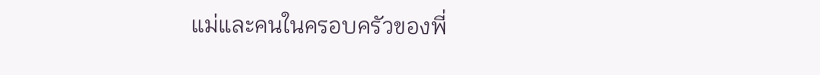แม่และคนในครอบครัวของพี่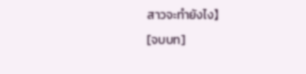สาวจะทำยังไง】
[จบบท]